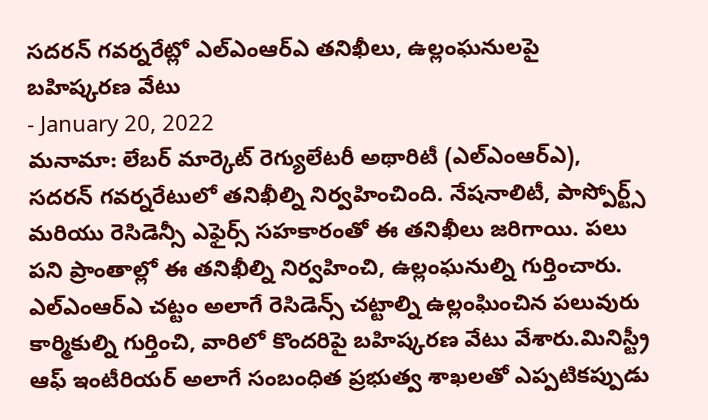సదరన్ గవర్నరేట్లో ఎల్ఎంఆర్ఎ తనిఖీలు, ఉల్లంఘనులపై బహిష్కరణ వేటు
- January 20, 2022
మనామా: లేబర్ మార్కెట్ రెగ్యులేటరీ అథారిటీ (ఎల్ఎంఆర్ఎ), సదరన్ గవర్నరేటులో తనిఖీల్ని నిర్వహించింది. నేషనాలిటీ, పాస్పోర్ట్స్ మరియు రెసిడెన్సీ ఎఫైర్స్ సహకారంతో ఈ తనిఖీలు జరిగాయి. పలు పని ప్రాంతాల్లో ఈ తనిఖీల్ని నిర్వహించి, ఉల్లంఘనుల్ని గుర్తించారు. ఎల్ఎంఆర్ఎ చట్టం అలాగే రెసిడెన్స్ చట్టాల్ని ఉల్లంఘించిన పలువురు కార్మికుల్ని గుర్తించి, వారిలో కొందరిపై బహిష్కరణ వేటు వేశారు.మినిస్ట్రీ ఆఫ్ ఇంటీరియర్ అలాగే సంబంధిత ప్రభుత్వ శాఖలతో ఎప్పటికప్పుడు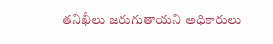తనిఖీలు జరుగుతాయని అధికారులు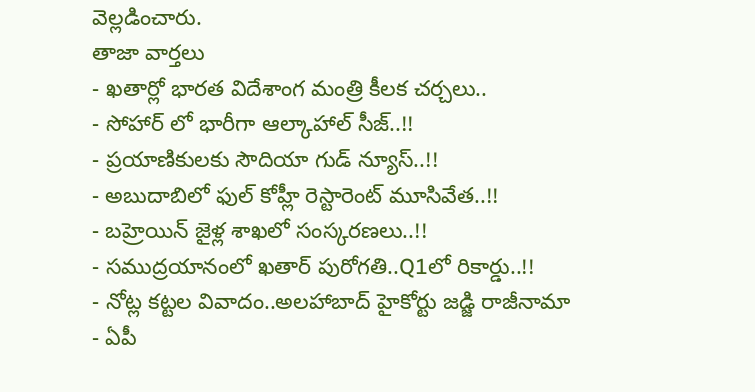వెల్లడించారు.
తాజా వార్తలు
- ఖతార్లో భారత విదేశాంగ మంత్రి కీలక చర్చలు..
- సోహార్ లో భారీగా ఆల్కాహాల్ సీజ్..!!
- ప్రయాణికులకు సౌదియా గుడ్ న్యూస్..!!
- అబుదాబిలో ఫుల్ కోహ్లీ రెస్టారెంట్ మూసివేత..!!
- బహ్రెయిన్ జైళ్ల శాఖలో సంస్కరణలు..!!
- సముద్రయానంలో ఖతార్ పురోగతి..Q1లో రికార్డు..!!
- నోట్ల కట్టల వివాదం..అలహాబాద్ హైకోర్టు జడ్జి రాజీనామా
- ఏపీ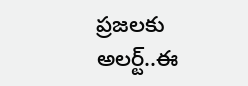ప్రజలకు అలర్ట్..ఈ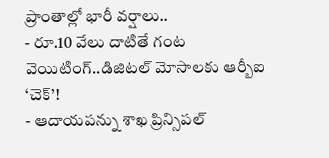ప్రాంతాల్లో భారీ వర్షాలు..
- రూ.10 వేలు దాటితే గంట వెయిటింగ్..డిజిటల్ మోసాలకు ఆర్బీఐ ‘చెక్’!
- ఆదాయపన్ను శాఖ ప్రిన్సిపల్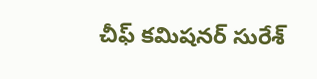చీఫ్ కమిషనర్ సురేశ్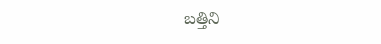బత్తిని